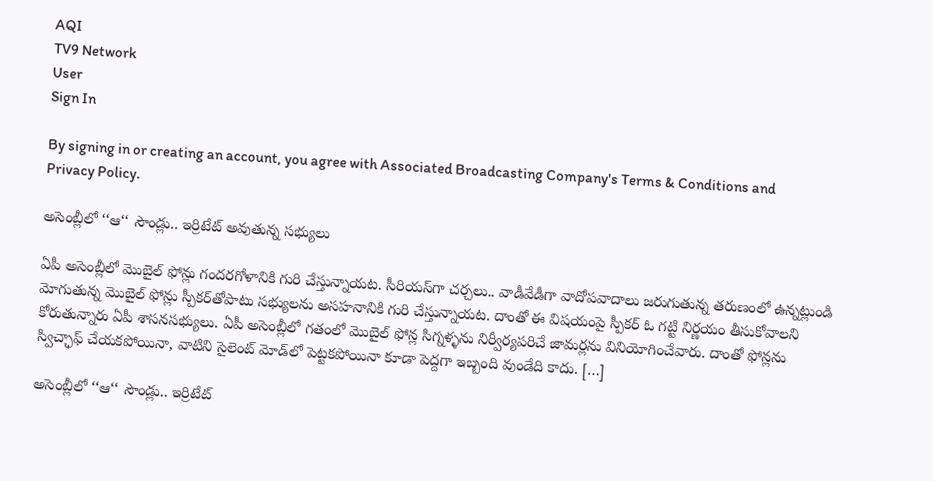AQI
TV9 Network
User
Sign In

By signing in or creating an account, you agree with Associated Broadcasting Company's Terms & Conditions and Privacy Policy.

అసెంబ్లీలో ‘‘ఆ‘‘ సౌండ్లు.. ఇర్రిటేట్ అవుతున్న సభ్యులు

ఏపీ అసెంబ్లీలో మొబైల్ ఫోన్లు గందరగోళానికి గురి చేస్తున్నాయట. సీరియస్‌గా చర్చలు.. వాడీవేడీగా వాదోపవాదాలు జరుగుతున్న తరుణంలో ఉన్నట్లుండి మోగుతున్న మొబైల్ ఫోన్లు స్పీకర్‌తోపాటు సభ్యులను అసహనానికి గురి చేస్తున్నాయట. దాంతో ఈ విషయంపై స్పీకర్ ఓ గట్టి నిర్ణయం తీసుకోవాలని కోరుతున్నారు ఏపీ శాసనసభ్యులు. ఏపీ అసెంబ్లీలో గతంలో మొబైల్ ఫోన్ల సిగ్నళ్ళను నిర్వీర్యపరిచే జామర్లను వినియోగించేవారు. దాంతో ఫోన్లను స్విచ్ఛాఫ్ చేయకపోయినా, వాటిని సైలెంట్ మోడ్‌లో పెట్టకపోయినా కూడా పెద్దగా ఇబ్బంది వుండేది కాదు. […]

అసెంబ్లీలో ‘‘ఆ‘‘ సౌండ్లు.. ఇర్రిటేట్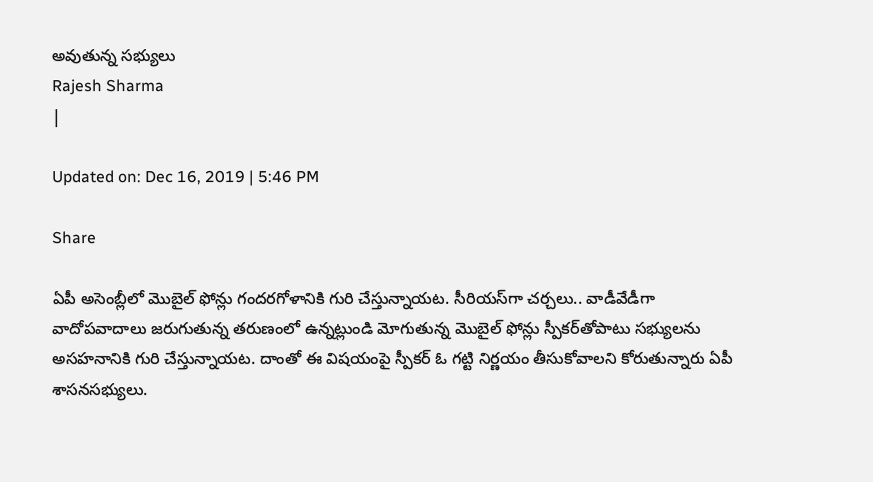అవుతున్న సభ్యులు
Rajesh Sharma
|

Updated on: Dec 16, 2019 | 5:46 PM

Share

ఏపీ అసెంబ్లీలో మొబైల్ ఫోన్లు గందరగోళానికి గురి చేస్తున్నాయట. సీరియస్‌గా చర్చలు.. వాడీవేడీగా వాదోపవాదాలు జరుగుతున్న తరుణంలో ఉన్నట్లుండి మోగుతున్న మొబైల్ ఫోన్లు స్పీకర్‌తోపాటు సభ్యులను అసహనానికి గురి చేస్తున్నాయట. దాంతో ఈ విషయంపై స్పీకర్ ఓ గట్టి నిర్ణయం తీసుకోవాలని కోరుతున్నారు ఏపీ శాసనసభ్యులు.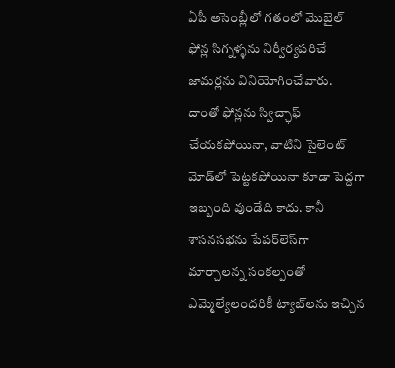ఏపీ అసెంబ్లీలో గతంలో మొబైల్ ఫోన్ల సిగ్నళ్ళను నిర్వీర్యపరిచే జామర్లను వినియోగించేవారు. దాంతో ఫోన్లను స్విచ్ఛాఫ్ చేయకపోయినా, వాటిని సైలెంట్ మోడ్‌లో పెట్టకపోయినా కూడా పెద్దగా ఇబ్బంది వుండేది కాదు. కానీ శాసనసభను పేపర్‌లెస్‌గా మార్చాలన్న సంకల్పంతో ఎమ్మెల్యేలందరికీ ట్యాబ్‌లను ఇచ్చిన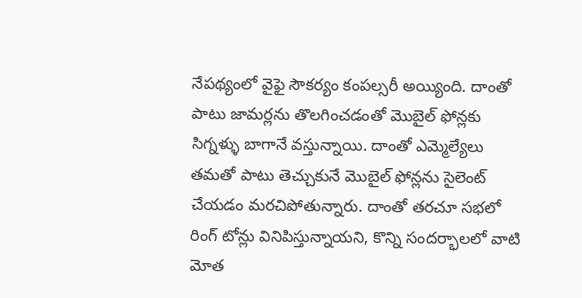నేపథ్యంలో వైఫై సౌకర్యం కంపల్సరీ అయ్యింది. దాంతో పాటు జామర్లను తొలగించడంతో మొబైల్ ఫోన్లకు సిగ్నళ్ళు బాగానే వస్తున్నాయి. దాంతో ఎమ్మెల్యేలు తమతో పాటు తెచ్చుకునే మొబైల్ ఫోన్లను సైలెంట్ చేయడం మరచిపోతున్నారు. దాంతో తరచూ సభలో రింగ్ టోన్లు వినిపిస్తున్నాయని, కొన్ని సందర్భాలలో వాటి మోత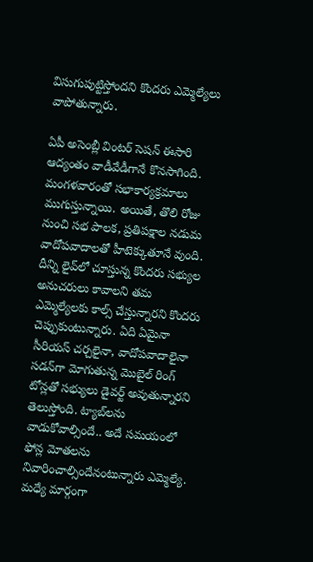విసుగుపుట్టిస్తోందని కొందరు ఎమ్మెల్యేలు వాపోతున్నారు.

ఏపీ అసెంబ్లీ వింటర్ సెషన్ ఈసారి ఆద్యంతం వాడీవేడీగానే కొనసాగింది. మంగళవారంతో సభాకార్యక్రమాలు ముగుస్తున్నాయి. అయితే, తొలి రోజు నుంచి సభ పాలక, ప్రతిపక్షాల నడుమ వాదోపవాదాలతో హీటెక్కుతూనే వుంది. దీన్ని లైవ్‌లో చూస్తున్న కొందరు సభ్యుల అనుచరులు కావాలని తమ ఎమ్మెల్యేలకు కాల్స్ చేస్తున్నారని కొందరు చెప్పుకుంటున్నారు. ఏది ఏమైనా సీరియస్ చర్చలైనా, వాదోపవాదాలైనా సడన్‌గా మోగుతున్న మొబైల్ రింగ్ టోన్లతో సభ్యులు డైవర్ట్ అవుతున్నారని తెలుస్తోంది. ట్యాబ్‌లను వాడుకోవాల్సిందే.. అదే సమయంలో ఫోన్ల మోతలను నివారించాల్సిందేనంటున్నారు ఎమ్మెల్యే. మధ్యే మార్గంగా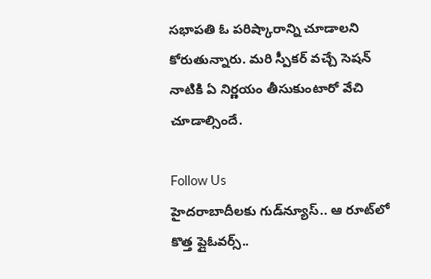సభాపతి ఓ పరిష్కారాన్ని చూడాలని కోరుతున్నారు. మరి స్పీకర్ వచ్చే సెషన్ నాటికి ఏ నిర్ణయం తీసుకుంటారో వేచి చూడాల్సిందే.

Follow Us
హైదరాబాదీలకు గుడ్‌న్యూస్.. ఆ రూట్‌లో కొత్త ప్లైఓవర్స్..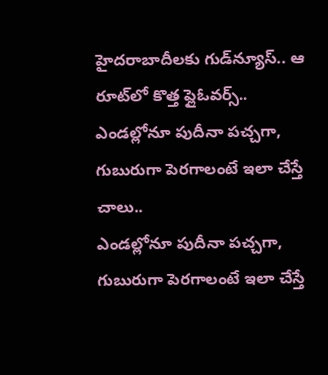హైదరాబాదీలకు గుడ్‌న్యూస్.. ఆ రూట్‌లో కొత్త ప్లైఓవర్స్..
ఎండల్లోనూ పుదీనా పచ్చగా, గుబురుగా పెరగాలంటే ఇలా చేస్తే చాలు..
ఎండల్లోనూ పుదీనా పచ్చగా, గుబురుగా పెరగాలంటే ఇలా చేస్తే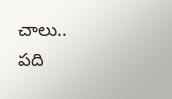చాలు..
పది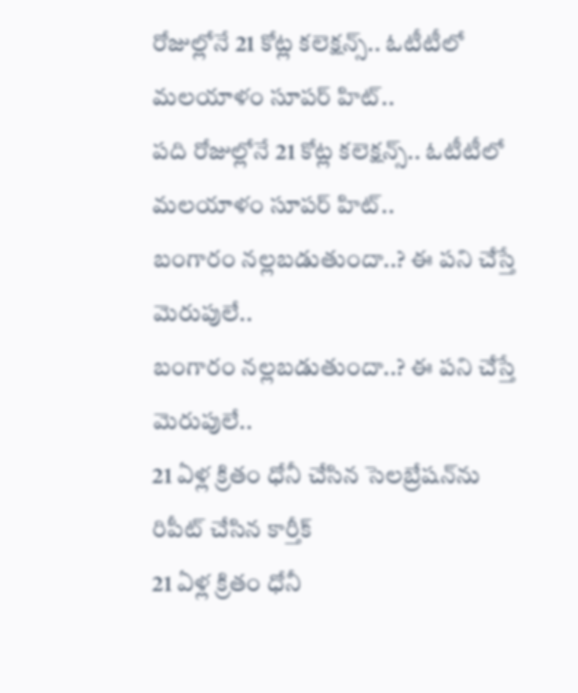రోజుల్లోనే 21 కోట్ల కలెక్షన్స్.. ఓటీటీలో మలయాళం సూపర్ హిట్..
పది రోజుల్లోనే 21 కోట్ల కలెక్షన్స్.. ఓటీటీలో మలయాళం సూపర్ హిట్..
బంగారం నల్లబడుతుందా..? ఈ పని చేస్తే మెరుపులే..
బంగారం నల్లబడుతుందా..? ఈ పని చేస్తే మెరుపులే..
21 ఏళ్ల క్రితం ధోనీ చేసిన సెలబ్రేషన్‌ను రిపీట్ చేసిన కార్తీక్
21 ఏళ్ల క్రితం ధోనీ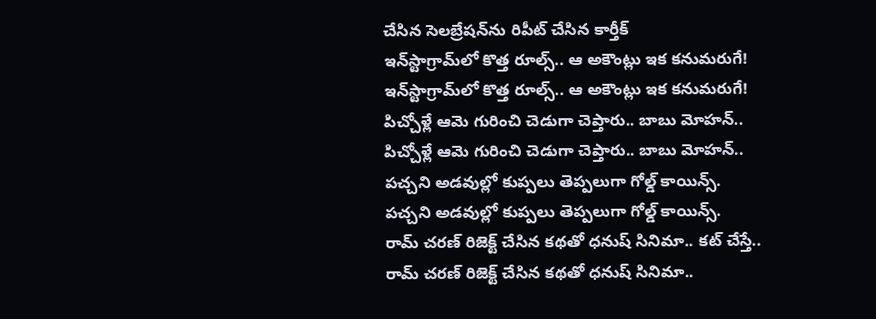చేసిన సెలబ్రేషన్‌ను రిపీట్ చేసిన కార్తీక్
ఇన్‌స్టాగ్రామ్‌లో కొత్త రూల్స్.. ఆ అకౌంట్లు ఇక కనుమరుగే!
ఇన్‌స్టాగ్రామ్‌లో కొత్త రూల్స్.. ఆ అకౌంట్లు ఇక కనుమరుగే!
పిచ్చోళ్లే ఆమె గురించి చెడుగా చెప్తారు.. బాబు మోహన్..
పిచ్చోళ్లే ఆమె గురించి చెడుగా చెప్తారు.. బాబు మోహన్..
పచ్చని అడవుల్లో కుప్పలు తెప్పలుగా గోల్డ్ కాయిన్స్.
పచ్చని అడవుల్లో కుప్పలు తెప్పలుగా గోల్డ్ కాయిన్స్.
రామ్ చరణ్ రిజెక్ట్ చేసిన కథతో ధనుష్ సినిమా.. కట్ చేస్తే..
రామ్ చరణ్ రిజెక్ట్ చేసిన కథతో ధనుష్ సినిమా..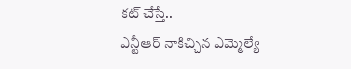కట్ చేస్తే..
ఎన్టీఆర్ నాకిచ్చిన ఎమ్మెల్యే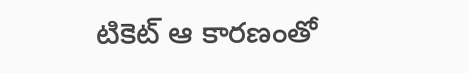టికెట్ ఆ కారణంతో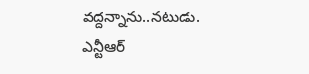వద్దన్నాను..నటుడు.
ఎన్టీఆర్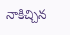నాకిచ్చిన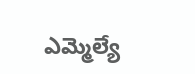ఎమ్మెల్యే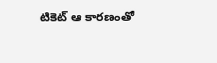టికెట్ ఆ కారణంతో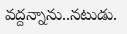వద్దన్నాను..నటుడు.